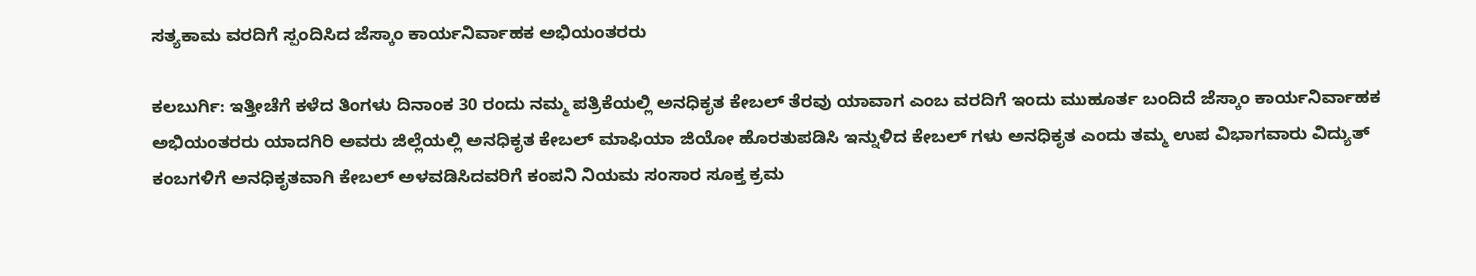ಸತ್ಯಕಾಮ ವರದಿಗೆ ಸ್ಪಂದಿಸಿದ ಜೆಸ್ಕಾಂ ಕಾರ್ಯನಿರ್ವಾಹಕ ಅಭಿಯಂತರರು

ಕಲಬುರ್ಗಿ: ಇತ್ತೀಚೆಗೆ ಕಳೆದ ತಿಂಗಳು ದಿನಾಂಕ 30 ರಂದು ನಮ್ಮ ಪತ್ರಿಕೆಯಲ್ಲಿ ಅನಧಿಕೃತ ಕೇಬಲ್ ತೆರವು ಯಾವಾಗ ಎಂಬ ವರದಿಗೆ ಇಂದು ಮುಹೂರ್ತ ಬಂದಿದೆ ಜೆಸ್ಕಾಂ ಕಾರ್ಯನಿರ್ವಾಹಕ ಅಭಿಯಂತರರು ಯಾದಗಿರಿ ಅವರು ಜಿಲ್ಲೆಯಲ್ಲಿ ಅನಧಿಕೃತ ಕೇಬಲ್ ಮಾಫಿಯಾ ಜಿಯೋ ಹೊರತುಪಡಿಸಿ ಇನ್ನುಳಿದ ಕೇಬಲ್ ಗಳು ಅನಧಿಕೃತ ಎಂದು ತಮ್ಮ ಉಪ ವಿಭಾಗವಾರು ವಿದ್ಯುತ್ ಕಂಬಗಳಿಗೆ ಅನಧಿಕೃತವಾಗಿ ಕೇಬಲ್ ಅಳವಡಿಸಿದವರಿಗೆ ಕಂಪನಿ ನಿಯಮ ಸಂಸಾರ ಸೂಕ್ತ ಕ್ರಮ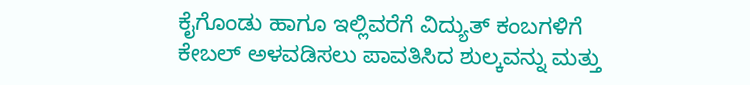ಕೈಗೊಂಡು ಹಾಗೂ ಇಲ್ಲಿವರೆಗೆ ವಿದ್ಯುತ್ ಕಂಬಗಳಿಗೆ ಕೇಬಲ್ ಅಳವಡಿಸಲು ಪಾವತಿಸಿದ ಶುಲ್ಕವನ್ನು ಮತ್ತು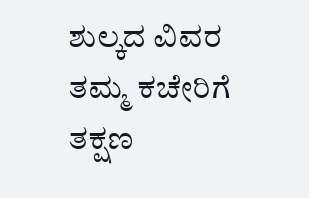ಶುಲ್ಕದ ವಿವರ ತಮ್ಮ ಕಚೇರಿಗೆ ತಕ್ಷಣ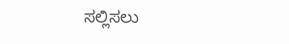ಸಲ್ಲಿಸಲು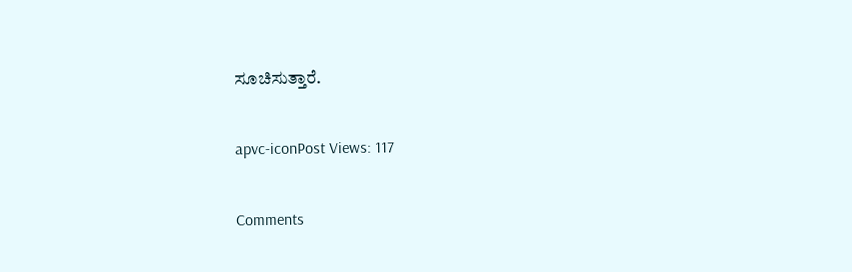ಸೂಚಿಸುತ್ತಾರೆ.

apvc-iconPost Views: 117

Comments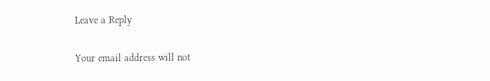Leave a Reply

Your email address will not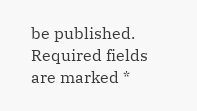be published. Required fields are marked *